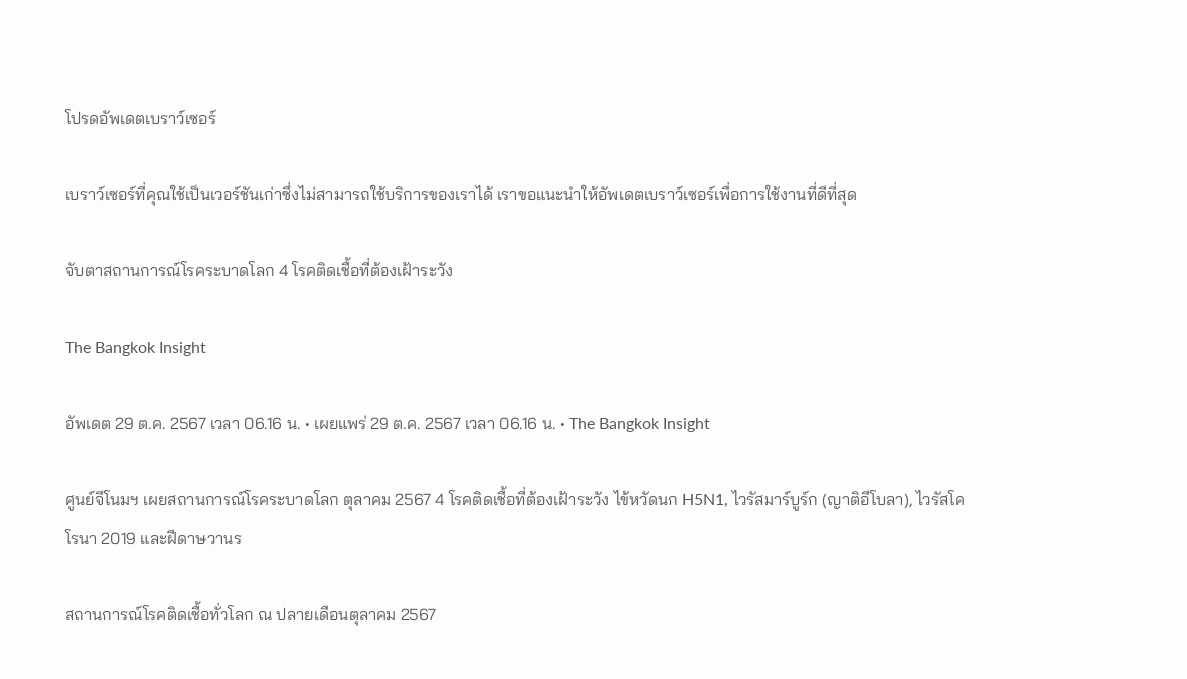โปรดอัพเดตเบราว์เซอร์

เบราว์เซอร์ที่คุณใช้เป็นเวอร์ชันเก่าซึ่งไม่สามารถใช้บริการของเราได้ เราขอแนะนำให้อัพเดตเบราว์เซอร์เพื่อการใช้งานที่ดีที่สุด

จับตาสถานการณ์โรคระบาดโลก 4 โรคติดเชื้อที่ต้องเฝ้าระวัง

The Bangkok Insight

อัพเดต 29 ต.ค. 2567 เวลา 06.16 น. • เผยแพร่ 29 ต.ค. 2567 เวลา 06.16 น. • The Bangkok Insight

ศูนย์จีโนมฯ เผยสถานการณ์โรคระบาดโลก ตุลาคม 2567 4 โรคติดเชื้อที่ต้องเฝ้าระวัง ไข้หวัดนก H5N1, ไวรัสมาร์บูร์ก (ญาติอีโบลา), ไวรัสโคโรนา 2019 และฝีดาษวานร

สถานการณ์โรคติดเชื้อทั่วโลก ณ ปลายเดือนตุลาคม 2567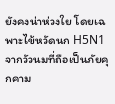ยังคงน่าห่วงใย โดยเฉพาะไข้หวัดนก H5N1 จากวัวนมที่ถือเป็นภัยคุกคาม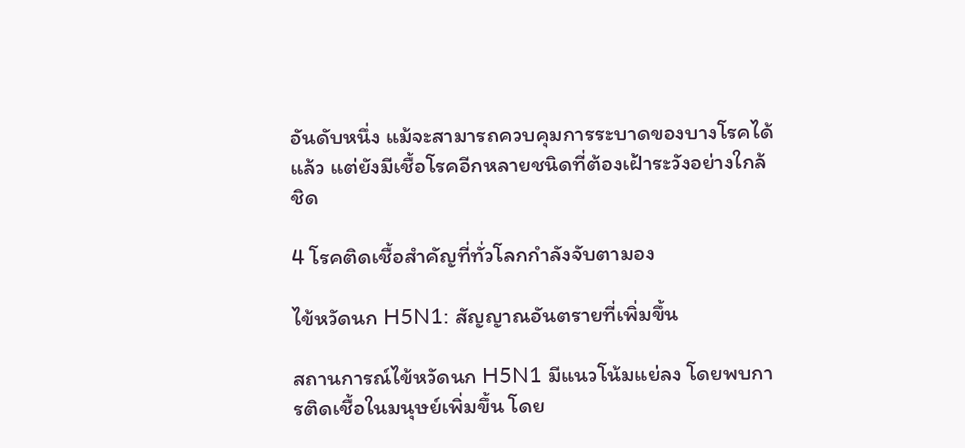อันดับหนึ่ง แม้จะสามารถควบคุมการระบาดของบางโรคได้แล้ว แต่ยังมีเชื้อโรคอีกหลายชนิดที่ต้องเฝ้าระวังอย่างใกล้ชิด

4 โรคติดเชื้อสำคัญที่ทั่วโลกกำลังจับตามอง

ไข้หวัดนก H5N1: สัญญาณอันตรายที่เพิ่มขึ้น

สถานการณ์ไข้หวัดนก H5N1 มีแนวโน้มแย่ลง โดยพบการติดเชื้อในมนุษย์เพิ่มขึ้น โดย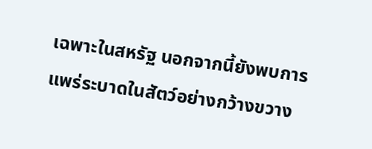เฉพาะในสหรัฐ นอกจากนี้ยังพบการแพร่ระบาดในสัตว์อย่างกว้างขวาง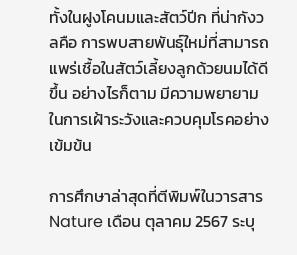ทั้งในฝูงโคนมและสัตว์ปีก ที่น่ากังวลคือ การพบสายพันธุ์ใหม่ที่สามารถแพร่เชื้อในสัตว์เลี้ยงลูกด้วยนมได้ดีขึ้น อย่างไรก็ตาม มีความพยายามในการเฝ้าระวังและควบคุมโรคอย่างเข้มข้น

การศึกษาล่าสุดที่ตีพิมพ์ในวารสาร Nature เดือน ตุลาคม 2567 ระบุ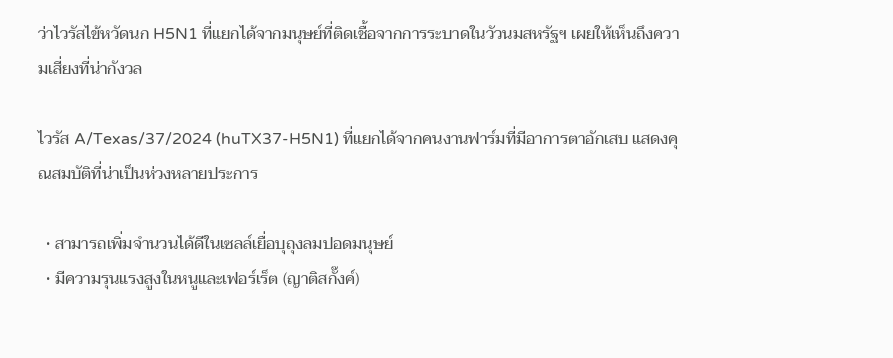ว่าไวรัสไข้หวัดนก H5N1 ที่แยกได้จากมนุษย์ที่ติดเชื้อจากการระบาดในวัวนมสหรัฐฯ เผยให้เห็นถึงความเสี่ยงที่น่ากังวล

ไวรัส A/Texas/37/2024 (huTX37-H5N1) ที่แยกได้จากคนงานฟาร์มที่มีอาการตาอักเสบ แสดงคุณสมบัติที่น่าเป็นห่วงหลายประการ

  • สามารถเพิ่มจำนวนได้ดีในเซลล์เยื่อบุถุงลมปอดมนุษย์
  • มีความรุนแรงสูงในหนูและเฟอร์เร็ต (ญาติสกั๊งค์)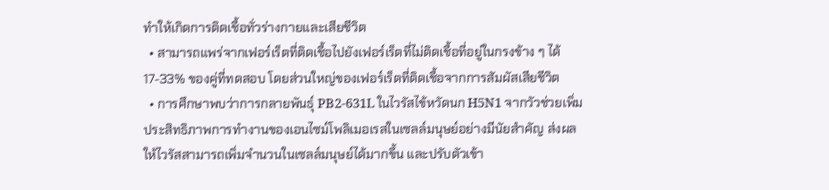ทำให้เกิดการติดเชื้อทั่วร่างกายและเสียชีวิต
  • สามารถแพร่จากเฟอร์เร็ตที่ติดเชื้อไปยังเฟอร์เร็ตที่ไม่ติดเชื้อที่อยู่ในกรงข้าง ๆ ได้ 17-33% ของคู่ที่ทดสอบ โดยส่วนใหญ่ของเฟอร์เร็ตที่ติดเชื้อจากการสัมผัสเสียชีวิต
  • การศึกษาพบว่าการกลายพันธุ์ PB2-631L ในไวรัสไข้หวัดนก H5N1 จากวัวช่วยเพิ่มประสิทธิภาพการทำงานของเอนไซม์โพลิเมอเรสในเซลล์มนุษย์อย่างมีนัยสำคัญ ส่งผลให้ไวรัสสามารถเพิ่มจำนวนในเซลล์มนุษย์ได้มากขึ้น และปรับตัวเข้า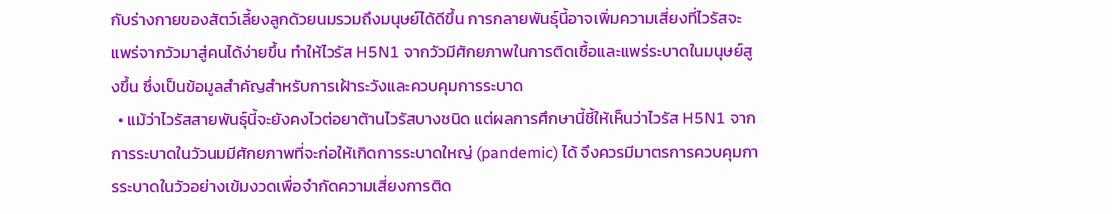กับร่างกายของสัตว์เลี้ยงลูกด้วยนมรวมถึงมนุษย์ได้ดีขึ้น การกลายพันธุ์นี้อาจเพิ่มความเสี่ยงที่ไวรัสจะแพร่จากวัวมาสู่คนได้ง่ายขึ้น ทำให้ไวรัส H5N1 จากวัวมีศักยภาพในการติดเชื้อและแพร่ระบาดในมนุษย์สูงขึ้น ซึ่งเป็นข้อมูลสำคัญสำหรับการเฝ้าระวังและควบคุมการระบาด
  • แม้ว่าไวรัสสายพันธุ์นี้จะยังคงไวต่อยาต้านไวรัสบางชนิด แต่ผลการศึกษานี้ชี้ให้เห็นว่าไวรัส H5N1 จากการระบาดในวัวนมมีศักยภาพที่จะก่อให้เกิดการระบาดใหญ่ (pandemic) ได้ จึงควรมีมาตรการควบคุมการระบาดในวัวอย่างเข้มงวดเพื่อจำกัดความเสี่ยงการติด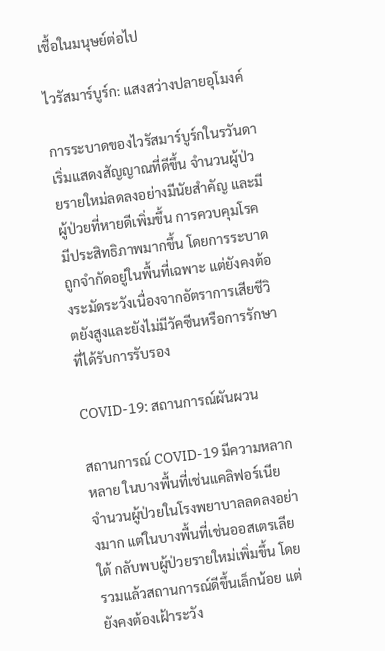เชื้อในมนุษย์ต่อไป

ไวรัสมาร์บูร์ก: แสงสว่างปลายอุโมงค์

การระบาดของไวรัสมาร์บูร์กในรวันดาเริ่มแสดงสัญญาณที่ดีขึ้น จำนวนผู้ป่วยรายใหม่ลดลงอย่างมีนัยสำคัญ และมีผู้ป่วยที่หายดีเพิ่มขึ้น การควบคุมโรคมีประสิทธิภาพมากขึ้น โดยการระบาดถูกจำกัดอยู่ในพื้นที่เฉพาะ แต่ยังคงต้องระมัดระวังเนื่องจากอัตราการเสียชีวิตยังสูงและยังไม่มีวัคซีนหรือการรักษาที่ได้รับการรับรอง

COVID-19: สถานการณ์ผันผวน

สถานการณ์ COVID-19 มีความหลากหลาย ในบางพื้นที่เช่นแคลิฟอร์เนีย จำนวนผู้ป่วยในโรงพยาบาลลดลงอย่างมาก แต่ในบางพื้นที่เช่นออสเตรเลียใต้ กลับพบผู้ป่วยรายใหม่เพิ่มขึ้น โดยรวมแล้วสถานการณ์ดีขึ้นเล็กน้อย แต่ยังคงต้องเฝ้าระวัง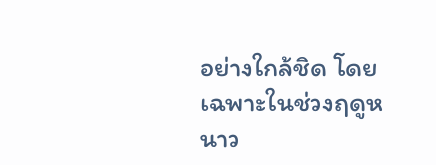อย่างใกล้ชิด โดยเฉพาะในช่วงฤดูหนาว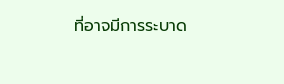ที่อาจมีการระบาด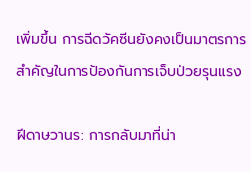เพิ่มขึ้น การฉีดวัคซีนยังคงเป็นมาตรการสำคัญในการป้องกันการเจ็บป่วยรุนแรง

ฝีดาษวานร: การกลับมาที่น่า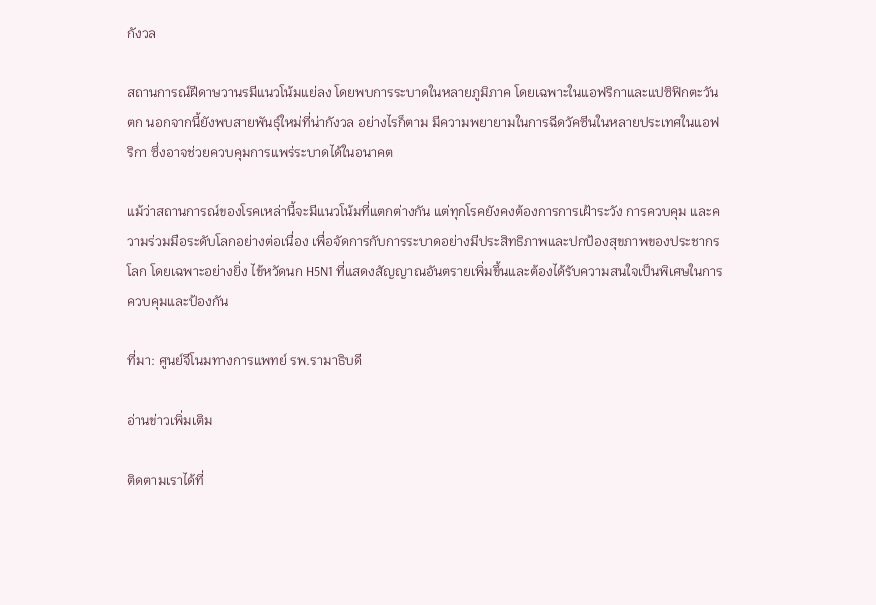กังวล

สถานการณ์ฝีดาษวานรมีแนวโน้มแย่ลง โดยพบการระบาดในหลายภูมิภาค โดยเฉพาะในแอฟริกาและแปซิฟิกตะวันตก นอกจากนี้ยังพบสายพันธุ์ใหม่ที่น่ากังวล อย่างไรก็ตาม มีความพยายามในการฉีดวัคซีนในหลายประเทศในแอฟริกา ซึ่งอาจช่วยควบคุมการแพร่ระบาดได้ในอนาคต

แม้ว่าสถานการณ์ของโรคเหล่านี้จะมีแนวโน้มที่แตกต่างกัน แต่ทุกโรคยังคงต้องการการเฝ้าระวัง การควบคุม และความร่วมมือระดับโลกอย่างต่อเนื่อง เพื่อจัดการกับการระบาดอย่างมีประสิทธิภาพและปกป้องสุขภาพของประชากรโลก โดยเฉพาะอย่างยิ่ง ไข้หวัดนก H5N1 ที่แสดงสัญญาณอันตรายเพิ่มขึ้นและต้องได้รับความสนใจเป็นพิเศษในการควบคุมและป้องกัน

ที่มา: ศูนย์จีโนมทางการแพทย์ รพ.รามาธิบดี

อ่านข่าวเพิ่มเติม

ติดตามเราได้ที่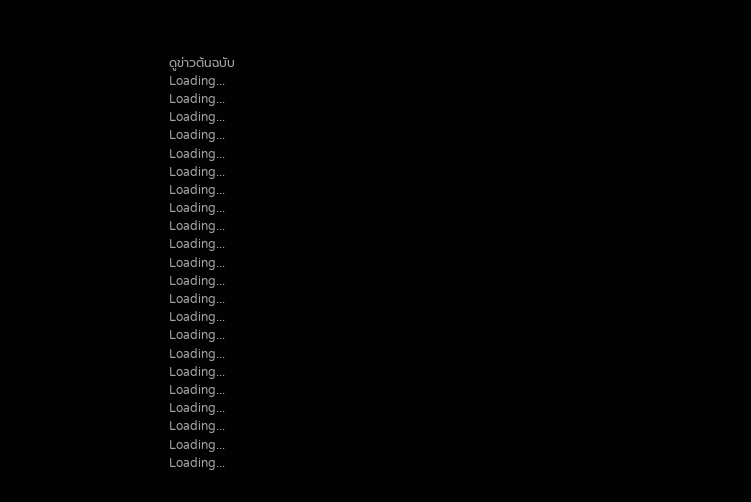ดูข่าวต้นฉบับ
Loading...
Loading...
Loading...
Loading...
Loading...
Loading...
Loading...
Loading...
Loading...
Loading...
Loading...
Loading...
Loading...
Loading...
Loading...
Loading...
Loading...
Loading...
Loading...
Loading...
Loading...
Loading...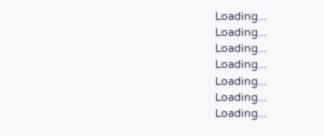Loading...
Loading...
Loading...
Loading...
Loading...
Loading...
Loading...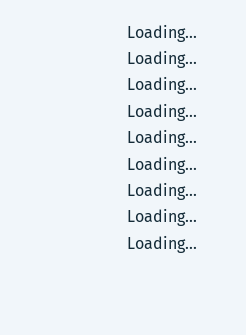Loading...
Loading...
Loading...
Loading...
Loading...
Loading...
Loading...
Loading...
Loading...